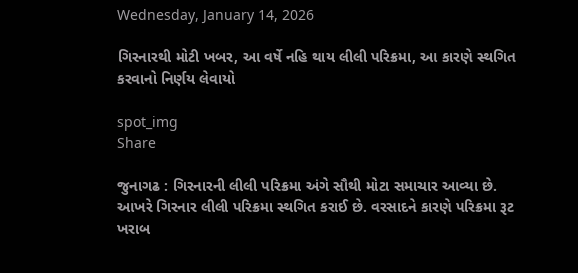Wednesday, January 14, 2026

ગિરનારથી મોટી ખબર, આ વર્ષે નહિ થાય લીલી પરિક્રમા, આ કારણે સ્થગિત કરવાનો નિર્ણય લેવાયો

spot_img
Share

જુનાગઢ : ગિરનારની લીલી પરિક્રમા અંગે સૌથી મોટા સમાચાર આવ્યા છે. આખરે ગિરનાર લીલી પરિક્રમા સ્થગિત કરાઈ છે. વરસાદને કારણે પરિક્રમા રૂટ ખરાબ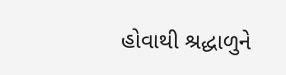હોવાથી શ્રદ્ધાળુને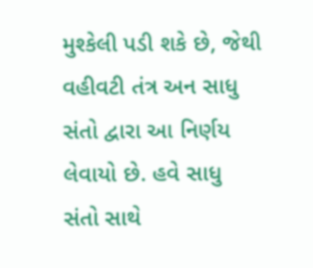મુશ્કેલી પડી શકે છે, જેથી વહીવટી તંત્ર અન સાધુ સંતો દ્વારા આ નિર્ણય લેવાયો છે. હવે સાધુ સંતો સાથે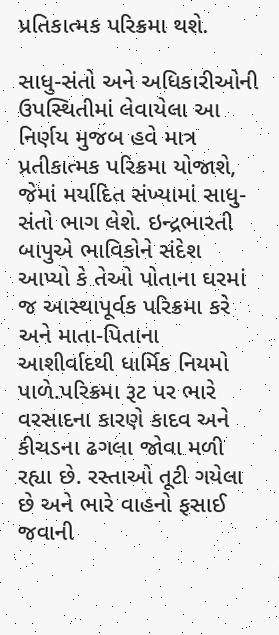પ્રતિકાત્મક પરિક્રમા થશે.

સાધુ-સંતો અને અધિકારીઓની ઉપસ્થિતીમાં લેવાયેલા આ નિર્ણય મુજબ હવે માત્ર પ્રતીકાત્મક પરિક્રમા યોજાશે, જેમાં મર્યાદિત સંખ્યામાં સાધુ-સંતો ભાગ લેશે. ઇન્દ્રભારતી બાપુએ ભાવિકોને સંદેશ આપ્યો કે તેઓ પોતાના ઘરમાં જ આસ્થાપૂર્વક પરિક્રમા કરે અને માતા-પિતાના આશીર્વાદથી ધાર્મિક નિયમો પાળે.પરિક્રમા રૂટ પર ભારે વરસાદના કારણે કાદવ અને કીચડના ઢગલા જોવા મળી રહ્યા છે. રસ્તાઓ તૂટી ગયેલા છે અને ભારે વાહનો ફસાઈ જવાની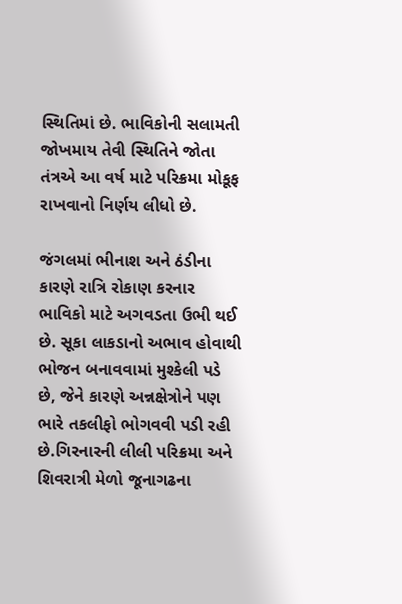સ્થિતિમાં છે. ભાવિકોની સલામતી જોખમાય તેવી સ્થિતિને જોતા તંત્રએ આ વર્ષ માટે પરિક્રમા મોકૂફ રાખવાનો નિર્ણય લીધો છે.

જંગલમાં ભીનાશ અને ઠંડીના કારણે રાત્રિ રોકાણ કરનાર ભાવિકો માટે અગવડતા ઉભી થઈ છે. સૂકા લાકડાનો અભાવ હોવાથી ભોજન બનાવવામાં મુશ્કેલી પડે છે, જેને કારણે અન્નક્ષેત્રોને પણ ભારે તકલીફો ભોગવવી પડી રહી છે.ગિરનારની લીલી પરિક્રમા અને શિવરાત્રી મેળો જૂનાગઢના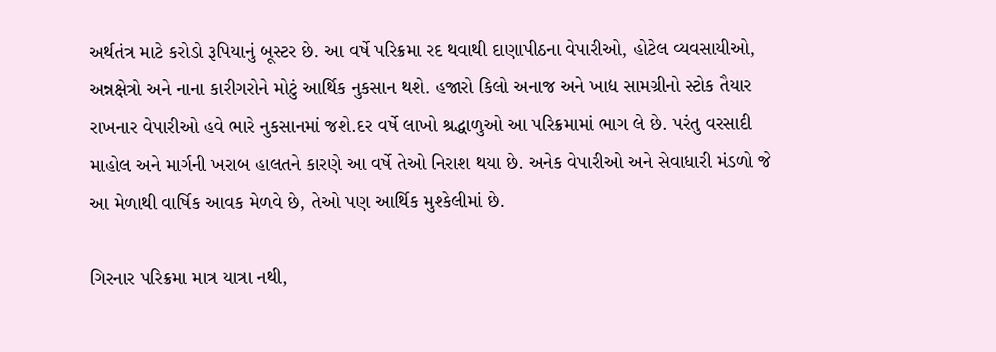અર્થતંત્ર માટે કરોડો રૂપિયાનું બૂસ્ટર છે. આ વર્ષે પરિક્રમા રદ થવાથી દાણાપીઠના વેપારીઓ, હોટેલ વ્યવસાયીઓ, અન્નક્ષેત્રો અને નાના કારીગરોને મોટું આર્થિક નુકસાન થશે. હજારો કિલો અનાજ અને ખાદ્ય સામગ્રીનો સ્ટોક તૈયાર રાખનાર વેપારીઓ હવે ભારે નુકસાનમાં જશે.દર વર્ષે લાખો શ્રદ્ધાળુઓ આ પરિક્રમામાં ભાગ લે છે. પરંતુ વરસાદી માહોલ અને માર્ગની ખરાબ હાલતને કારણે આ વર્ષે તેઓ નિરાશ થયા છે. અનેક વેપારીઓ અને સેવાધારી મંડળો જે આ મેળાથી વાર્ષિક આવક મેળવે છે, તેઓ પણ આર્થિક મુશ્કેલીમાં છે.

ગિરનાર પરિક્રમા માત્ર યાત્રા નથી,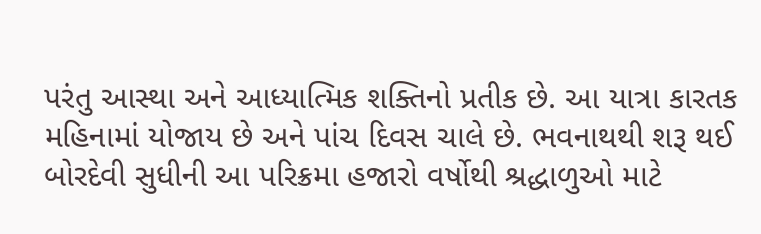પરંતુ આસ્થા અને આધ્યાત્મિક શક્તિનો પ્રતીક છે. આ યાત્રા કારતક મહિનામાં યોજાય છે અને પાંચ દિવસ ચાલે છે. ભવનાથથી શરૂ થઈ બોરદેવી સુધીની આ પરિક્રમા હજારો વર્ષોથી શ્રદ્ધાળુઓ માટે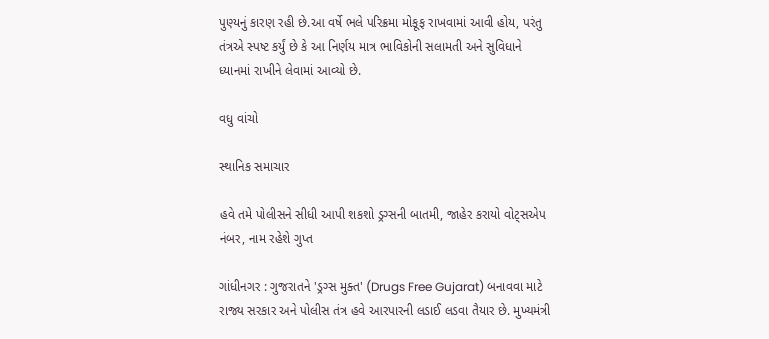પુણ્યનું કારણ રહી છે.આ વર્ષે ભલે પરિક્રમા મોકૂફ રાખવામાં આવી હોય, પરંતુ તંત્રએ સ્પષ્ટ કર્યું છે કે આ નિર્ણય માત્ર ભાવિકોની સલામતી અને સુવિધાને ધ્યાનમાં રાખીને લેવામાં આવ્યો છે.

વધુ વાંચો

સ્થાનિક સમાચાર

હવે તમે પોલીસને સીધી આપી શકશો ડ્રગ્સની બાતમી, જાહેર કરાયો વોટ્સએપ નંબર, નામ રહેશે ગુપ્ત

ગાંધીનગર : ગુજરાતને 'ડ્રગ્સ મુક્ત' (Drugs Free Gujarat) બનાવવા માટે રાજ્ય સરકાર અને પોલીસ તંત્ર હવે આરપારની લડાઈ લડવા તૈયાર છે. મુખ્યમંત્રી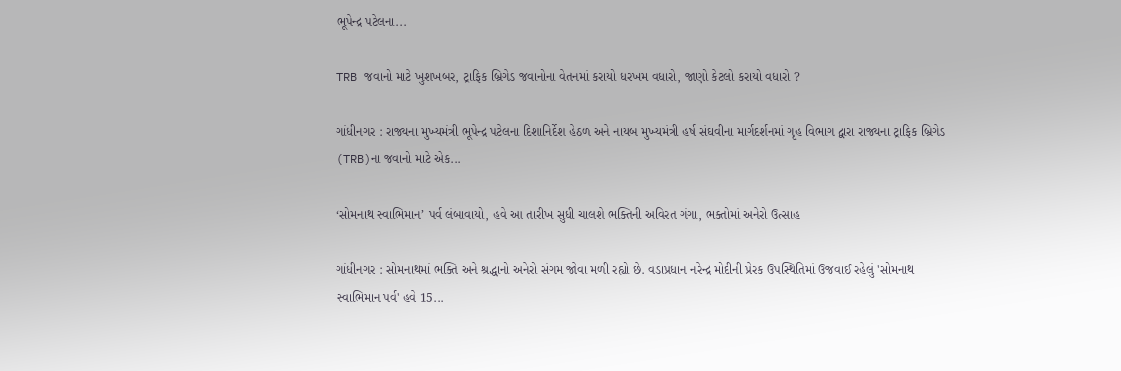ભૂપેન્દ્ર પટેલના...

TRB જવાનો માટે ખુશખબર, ટ્રાફિક બ્રિગેડ જવાનોના વેતનમાં કરાયો ધરખમ વધારો, જાણો કેટલો કરાયો વધારો ?

ગાંધીનગર : રાજ્યના મુખ્યમંત્રી ભૂપેન્દ્ર પટેલના દિશાનિર્દેશ હેઠળ અને નાયબ મુખ્યમંત્રી હર્ષ સંઘવીના માર્ગદર્શનમાં ગૃહ વિભાગ દ્વારા રાજ્યના ટ્રાફિક બ્રિગેડ (TRB)ના જવાનો માટે એક...

‘સોમનાથ સ્વાભિમાન’ પર્વ લંબાવાયો, હવે આ તારીખ સુધી ચાલશે ભક્તિની અવિરત ગંગા, ભક્તોમાં અનેરો ઉત્સાહ

ગાંધીનગર : સોમનાથમાં ભક્તિ અને શ્રદ્ધાનો અનેરો સંગમ જોવા મળી રહ્યો છે. વડાપ્રધાન નરેન્દ્ર મોદીની પ્રેરક ઉપસ્થિતિમાં ઉજવાઈ રહેલું 'સોમનાથ સ્વાભિમાન પર્વ' હવે 15...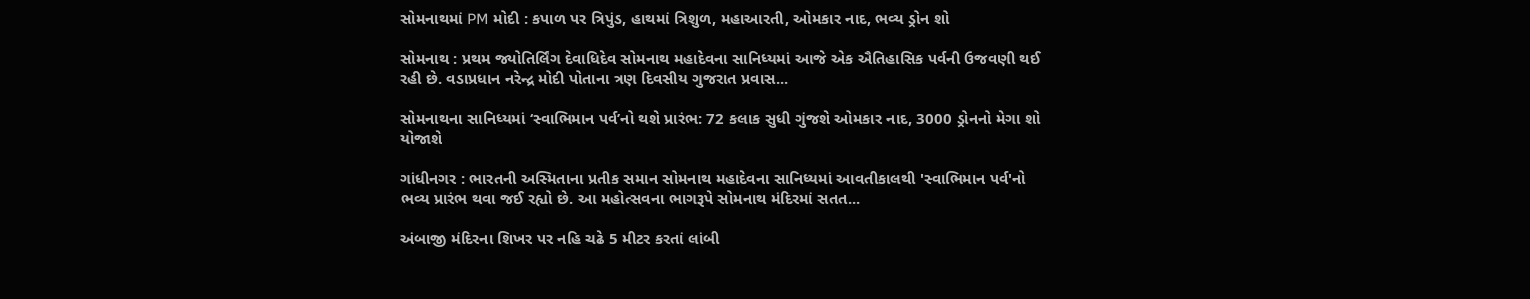સોમનાથમાં PM મોદી : કપાળ પર ત્રિપુંડ, હાથમાં ત્રિશુળ, મહાઆરતી, ઓમકાર નાદ, ભવ્ય ડ્રોન શો

સોમનાથ : પ્રથમ જ્યોતિર્લિંગ દેવાધિદેવ સોમનાથ મહાદેવના સાનિધ્યમાં આજે એક ઐતિહાસિક પર્વની ઉજવણી થઈ રહી છે. વડાપ્રધાન નરેન્દ્ર મોદી પોતાના ત્રણ દિવસીય ગુજરાત પ્રવાસ...

સોમનાથના સાનિધ્યમાં ‘સ્વાભિમાન પર્વ’નો થશે પ્રારંભ: 72 કલાક સુધી ગુંજશે ઓમકાર નાદ, 3000 ડ્રોનનો મેગા શો યોજાશે

ગાંધીનગર : ભારતની અસ્મિતાના પ્રતીક સમાન સોમનાથ મહાદેવના સાનિધ્યમાં આવતીકાલથી 'સ્વાભિમાન પર્વ'નો ભવ્ય પ્રારંભ થવા જઈ રહ્યો છે. આ મહોત્સવના ભાગરૂપે સોમનાથ મંદિરમાં સતત...

અંબાજી મંદિરના શિખર પર નહિ ચઢે 5 મીટર કરતાં લાંબી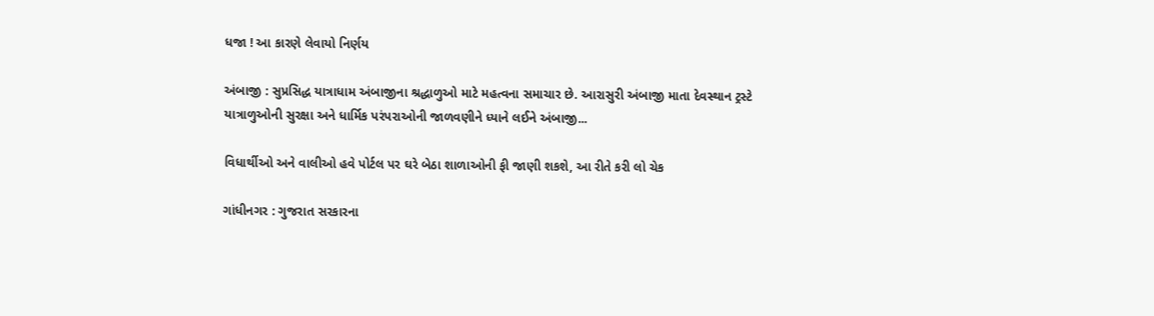ધજા ! આ કારણે લેવાયો નિર્ણય

અંબાજી : સુપ્રસિદ્ધ યાત્રાધામ અંબાજીના શ્રદ્ધાળુઓ માટે મહત્વના સમાચાર છે. આરાસુરી અંબાજી માતા દેવસ્થાન ટ્રસ્ટે યાત્રાળુઓની સુરક્ષા અને ધાર્મિક પરંપરાઓની જાળવણીને ધ્યાને લઈને અંબાજી...

વિધાર્થીઓ અને વાલીઓ હવે પોર્ટલ પર ઘરે બેઠા શાળાઓની ફી જાણી શકશે, આ રીતે કરી લો ચેક

ગાંધીનગર : ગુજરાત સરકારના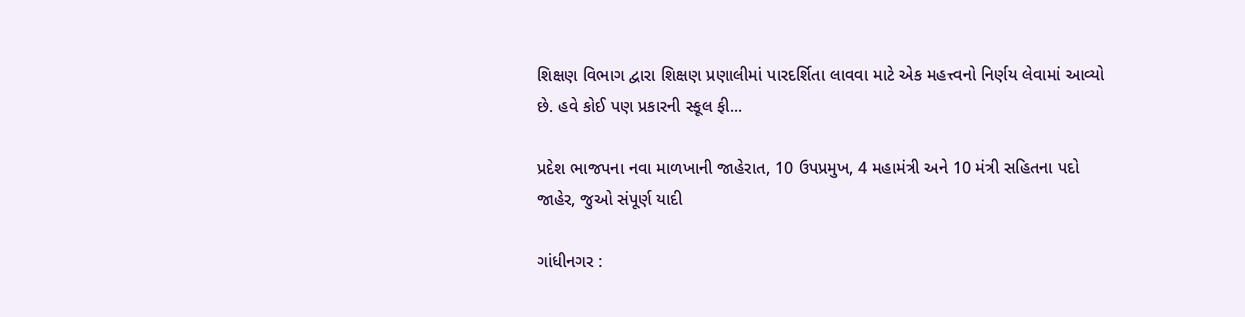શિક્ષણ વિભાગ દ્વારા શિક્ષણ પ્રણાલીમાં પારદર્શિતા લાવવા માટે એક મહત્ત્વનો નિર્ણય લેવામાં આવ્યો છે. હવે કોઈ પણ પ્રકારની સ્કૂલ ફી...

પ્રદેશ ભાજપના નવા માળખાની જાહેરાત, 10 ઉપપ્રમુખ, 4 મહામંત્રી અને 10 મંત્રી સહિતના પદો જાહેર, જુઓ સંપૂર્ણ યાદી

ગાંધીનગર :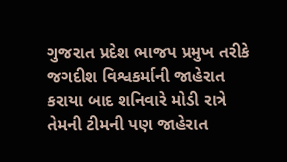ગુજરાત પ્રદેશ ભાજપ પ્રમુખ તરીકે જગદીશ વિશ્વકર્માની જાહેરાત કરાયા બાદ શનિવારે મોડી રાત્રે તેમની ટીમની પણ જાહેરાત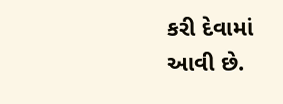કરી દેવામાં આવી છે.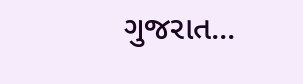ગુજરાત...